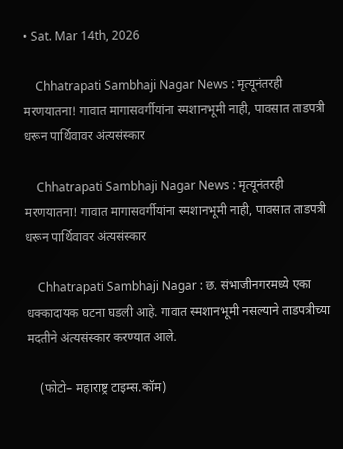• Sat. Mar 14th, 2026

    Chhatrapati Sambhaji Nagar News : मृत्यूनंतरही मरणयातना! गावात मागासवर्गीयांना स्मशानभूमी नाही, पावसात ताडपत्री धरून पार्थिवावर अंत्यसंस्कार

    Chhatrapati Sambhaji Nagar News : मृत्यूनंतरही मरणयातना! गावात मागासवर्गीयांना स्मशानभूमी नाही, पावसात ताडपत्री धरून पार्थिवावर अंत्यसंस्कार

    Chhatrapati Sambhaji Nagar : छ. संभाजीनगरमध्ये एका धक्कादायक घटना घडली आहे. गावात स्मशानभूमी नसल्याने ताडपत्रीच्या मदतीने अंत्यसंस्कार करण्यात आले.

    (फोटो– महाराष्ट्र टाइम्स.कॉम)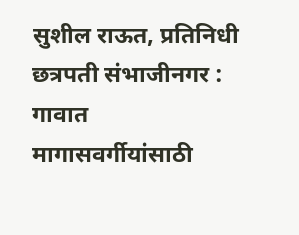सुशील राऊत, प्रतिनिधी छत्रपती संभाजीनगर : गावात मागासवर्गीयांसाठी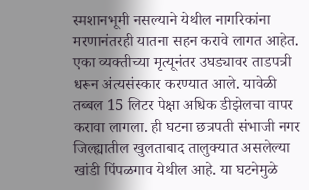स्मशानभूमी नसल्याने येथील नागरिकांना मरणानंतरही यातना सहन करावे लागत आहेत. एका व्यक्तीच्या मृत्यूनंतर उघड्यावर ताडपत्री धरून अंत्यसंस्कार करण्यात आले. यावेळी तब्बल 15 लिटर पेक्षा अधिक डीझेलचा वापर करावा लागला. ही घटना छत्रपती संभाजी नगर जिल्ह्यातील खुलताबाद तालुक्यात असलेल्या खांडी पिंपळगाव येथील आहे. या घटनेमुळे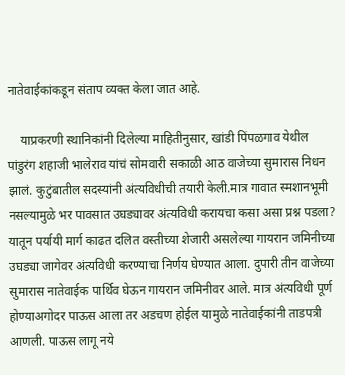नातेवाईकांकडून संताप व्यक्त केला जात आहे.

    याप्रकरणी स्थानिकांनी दिलेल्या माहितीनुसार, खांडी पिंपळगाव येथील पांडुरंग शहाजी भालेराव यांचं सोमवारी सकाळी आठ वाजेच्या सुमारास निधन झालं. कुटुंबातील सदस्यांनी अंत्यविधीची तयारी केली.मात्र गावात स्मशानभूमी नसल्यामुळे भर पावसात उघड्यावर अंत्यविधी करायचा कसा असा प्रश्न पडला? यातून पर्यायी मार्ग काढत दलित वस्तीच्या शेजारी असलेल्या गायरान जमिनीच्या उघड्या जागेवर अंत्यविधी करण्याचा निर्णय घेण्यात आला. दुपारी तीन वाजेच्या सुमारास नातेवाईक पार्थिव घेऊन गायरान जमिनीवर आले. मात्र अंत्यविधी पूर्ण होण्याअगोदर पाऊस आला तर अडचण होईल यामुळे नातेवाईकांनी ताडपत्री आणली. पाऊस लागू नये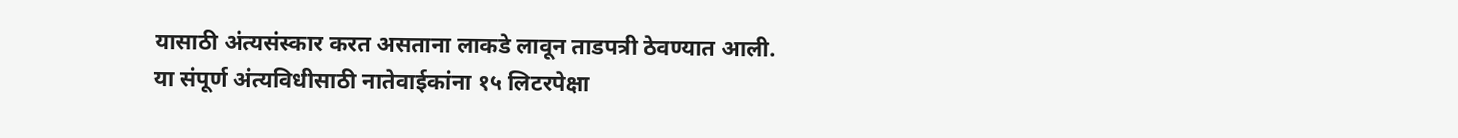यासाठी अंत्यसंस्कार करत असताना लाकडे लावून ताडपत्री ठेवण्यात आली. या संपूर्ण अंत्यविधीसाठी नातेवाईकांना १५ लिटरपेक्षा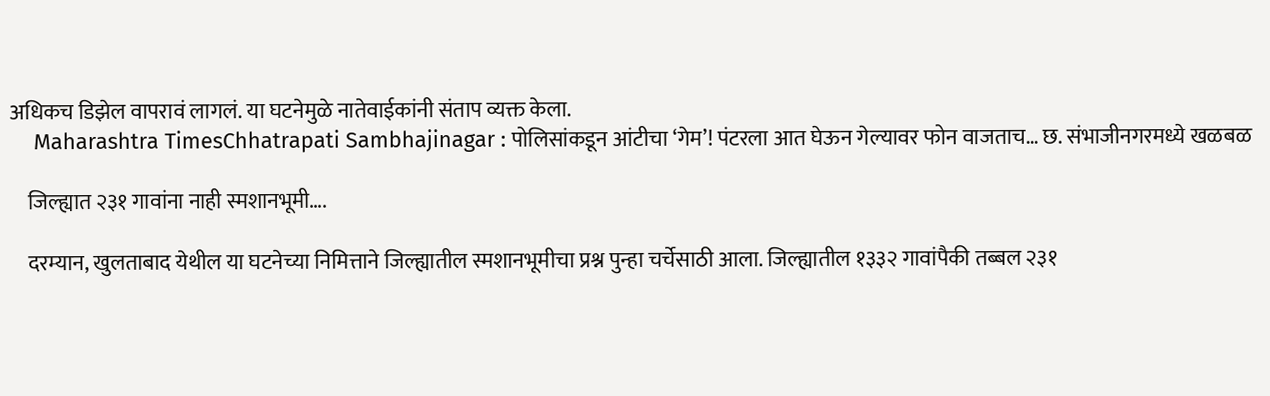अधिकच डिझेल वापरावं लागलं. या घटनेमुळे नातेवाईकांनी संताप व्यक्त केला.
    Maharashtra TimesChhatrapati Sambhajinagar : पोलिसांकडून आंटीचा ‘गेम’! पंटरला आत घेऊन गेल्यावर फोन वाजताच… छ. संभाजीनगरमध्ये खळबळ

    जिल्ह्यात २३१ गावांना नाही स्मशानभूमी….

    दरम्यान, खुलताबाद येथील या घटनेच्या निमित्ताने जिल्ह्यातील स्मशानभूमीचा प्रश्न पुन्हा चर्चेसाठी आला. जिल्ह्यातील १३३२ गावांपैकी तब्बल २३१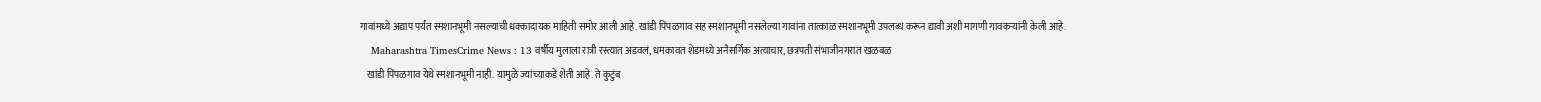गावांमध्ये अद्याप पर्यंत स्मशानभूमी नसल्याची धक्कादायक माहिती समोर आली आहे. खांडी पिंपळगाव सह स्मशानभूमी नसलेल्या गावांना तात्काळ स्मशानभूमी उपलब्ध करून द्यावी अशी मागणी गावकऱ्यांनी केली आहे.
    Maharashtra TimesCrime News : 13 वर्षीय मुलाला रात्री रस्त्यात अडवलं, धमकावत शेडमध्ये अनैसर्गिक अत्याचार, छत्रपती संभाजीनगरात खळबळ
    खांडी पिंपळगाव येथे स्मशानभूमी नाही. यामुळे ज्यांच्याकडे शेती आहे. ते कुटुंब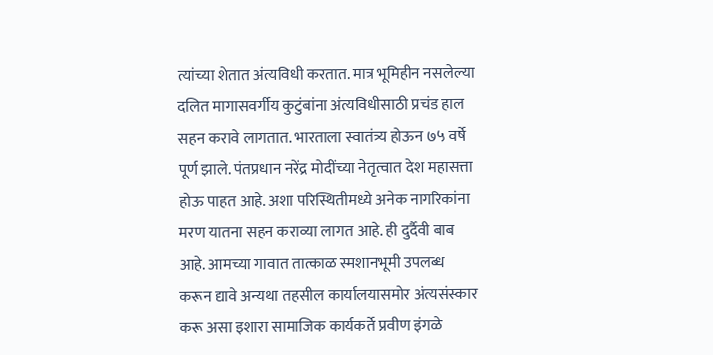त्यांच्या शेतात अंत्यविधी करतात. मात्र भूमिहीन नसलेल्या दलित मागासवर्गीय कुटुंबांना अंत्यविधीसाठी प्रचंड हाल सहन करावे लागतात. भारताला स्वातंत्र्य होऊन ७५ वर्षे पूर्ण झाले. पंतप्रधान नरेंद्र मोदींच्या नेतृत्वात देश महासत्ता होऊ पाहत आहे. अशा परिस्थितीमध्ये अनेक नागरिकांना मरण यातना सहन कराव्या लागत आहे. ही दुर्दैवी बाब आहे. आमच्या गावात तात्काळ स्मशानभूमी उपलब्ध करून द्यावे अन्यथा तहसील कार्यालयासमोर अंत्यसंस्कार करू असा इशारा सामाजिक कार्यकर्ते प्रवीण इंगळे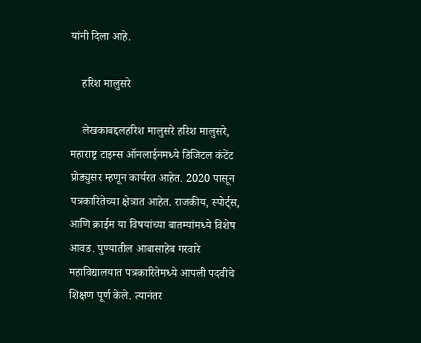यांनी दिला आहे.

    हरिश मालुसरे

    लेखकाबद्दलहरिश मालुसरे हरिश मालुसरे, महाराष्ट्र टाइम्स ऑनलाईनमध्ये डिजिटल कंटेंट प्रोड्युसर म्हणून कार्यरत आहेत. 2020 पासून पत्रकारितेच्या क्षेत्रात आहेत. राजकीय, स्पोर्ट्स, आणि क्राईम या विषयांच्या बातम्यांमध्ये विशेष आवड. पुण्यातील आबासाहेब गरवारे महाविद्यालयात पत्रकारितेमध्ये आपली पदवीचे शिक्षण पूर्ण केले. त्यानंतर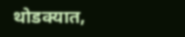थोडक्यात,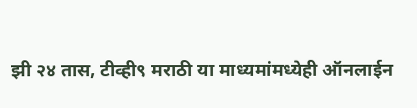झी २४ तास, टीव्ही९ मराठी या माध्यमांमध्येही ऑनलाईन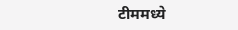टीममध्ये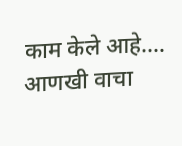काम केले आहे.… आणखी वाचा